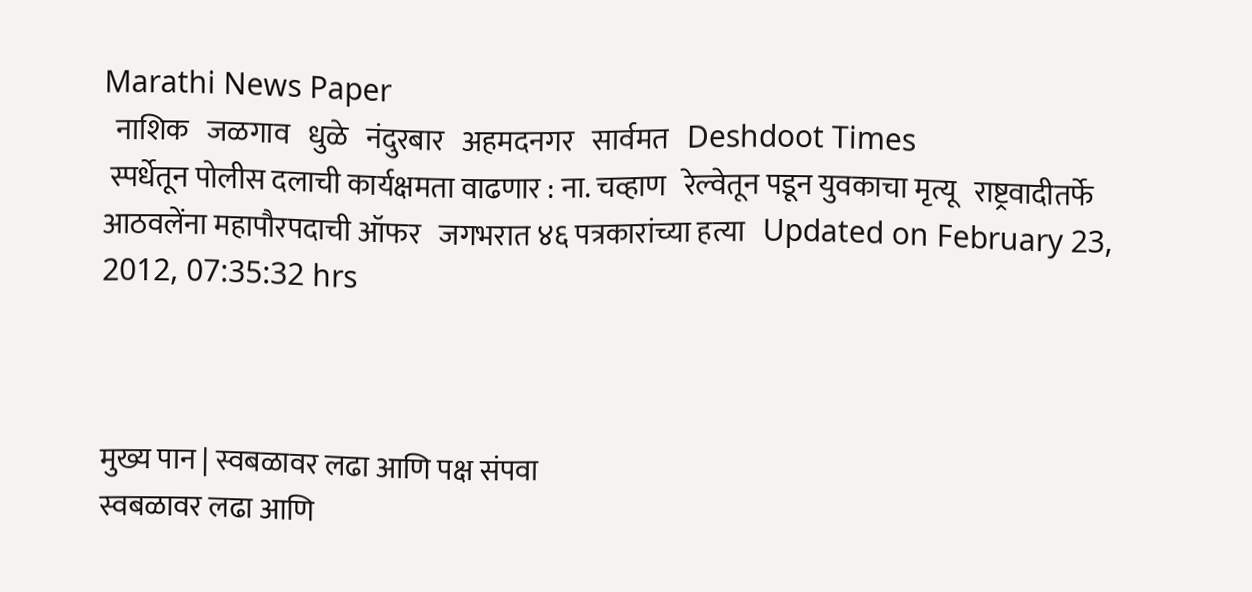Marathi News Paper
  नाशिक   जळगाव   धुळे   नंदुरबार   अहमदनगर   सार्वमत   Deshdoot Times
 स्पर्धेतून पोलीस दलाची कार्यक्षमता वाढणार : ना. चव्हाण   रेल्वेतून पडून युवकाचा मृत्यू   राष्ट्रवादीतर्फे आठवलेंना महापौरपदाची ऑफर   जगभरात ४६ पत्रकारांच्या हत्या   Updated on February 23, 2012, 07:35:32 hrs



मुख्य पान | स्वबळावर लढा आणि पक्ष संपवा
स्वबळावर लढा आणि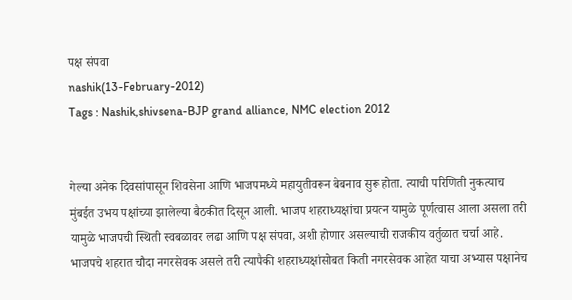पक्ष संपवा
nashik(13-February-2012)
Tags : Nashik,shivsena-BJP grand alliance, NMC election 2012


गेल्या अनेक दिवसांपासून शिवसेना आणि भाजपमध्ये महायुतीवरून बेबनाव सुरू होता. त्याची परिणिती नुकत्याच मुंबईत उभय पक्षांच्या झालेल्या बैठकीत दिसून आली. भाजप शहराध्यक्षांचा प्रयत्न यामुळे पूर्णत्वास आला असला तरी यामुळे भाजपची स्थिती स्वबळावर लढा आणि पक्ष संपवा, अशी होणार असल्याची राजकीय वर्तुळात चर्चा आहे. भाजपचे शहरात चौदा नगरसेवक असले तरी त्यापैकी शहराध्यक्षांसोबत किती नगरसेवक आहेत याचा अभ्यास पक्षानेच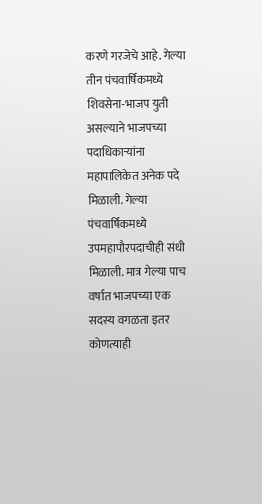करणे गरजेचे आहे. गेल्या तीन पंचवार्षिकमध्ये शिवसेना-भाजप युती असल्याने भाजपच्या पदाधिकार्‍यांना महापालिकेत अनेक पदे मिळाली. गेल्या पंचवार्षिकमध्ये उपमहापौरपदाचीही संधी मिळाली. मात्र गेल्या पाच वर्षात भाजपच्या एक सदस्य वगळता इतर कोणत्याही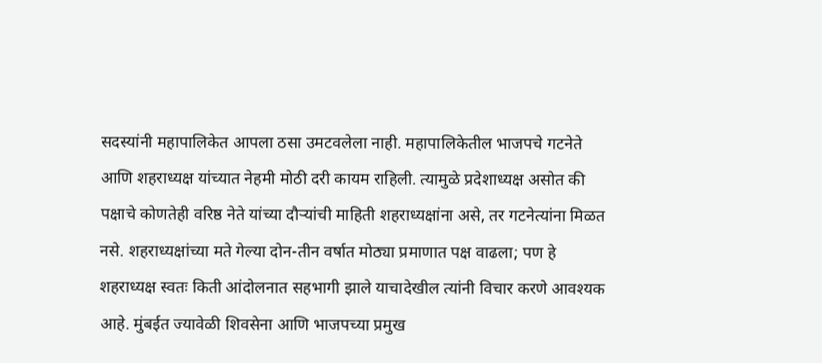सदस्यांनी महापालिकेत आपला ठसा उमटवलेला नाही. महापालिकेतील भाजपचे गटनेते आणि शहराध्यक्ष यांच्यात नेहमी मोठी दरी कायम राहिली. त्यामुळे प्रदेशाध्यक्ष असोत की पक्षाचे कोणतेही वरिष्ठ नेते यांच्या दौर्‍यांची माहिती शहराध्यक्षांना असे, तर गटनेत्यांना मिळत नसे. शहराध्यक्षांच्या मते गेल्या दोन-तीन वर्षात मोठ्या प्रमाणात पक्ष वाढला; पण हे शहराध्यक्ष स्वतः किती आंदोलनात सहभागी झाले याचादेखील त्यांनी विचार करणे आवश्यक आहे. मुंबईत ज्यावेळी शिवसेना आणि भाजपच्या प्रमुख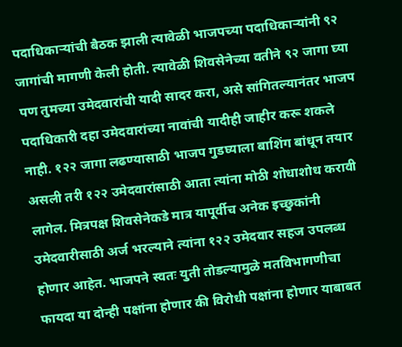पदाधिकार्‍यांची बैठक झाली त्यावेळी भाजपच्या पदाधिकार्‍यांनी ९२ जागांची मागणी केली होती. त्यावेळी शिवसेनेच्या वतीने ९२ जागा घ्या पण तुमच्या उमेदवारांची यादी सादर करा, असे सांगितल्यानंतर भाजप पदाधिकारी दहा उमेदवारांच्या नावांची यादीही जाहीर करू शकले नाही. १२२ जागा लढण्यासाठी भाजप गुडघ्याला बाशिंग बांधून तयार असली तरी १२२ उमेदवारांसाठी आता त्यांना मोठी शोधाशोध करावी लागेल. मित्रपक्ष शिवसेनेकडे मात्र यापूर्वीच अनेक इच्छुकांनी उमेदवारीसाठी अर्ज भरल्याने त्यांना १२२ उमेदवार सहज उपलब्ध होणार आहेत. भाजपने स्वतः युती तोडल्यामुळे मतविभागणीचा फायदा या दोन्ही पक्षांना होणार की विरोधी पक्षांना होणार याबाबत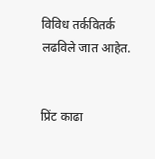विविध तर्कवितर्क लढविले जात आहेत.


प्रिंट काढा